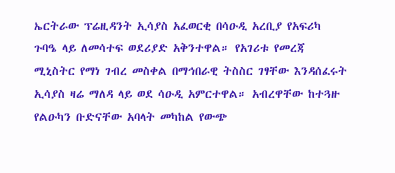ኤርትራው ፕሬዚዳንት ኢሳያስ አፈወርቂ በሳዑዲ አረቢያ የአፍሪካ ጉባዔ ላይ ለመሳተፍ ወደሪያድ አቅንተዋል። የአገሪቱ የመረጃ ሚኒስትር የማነ ገብረ መስቀል በማኅበራዊ ትስስር ገፃቸው እንዳሰፈሩት ኢሳያስ ዛሬ ማለዳ ላይ ወደ ሳዑዲ አምርተዋል። አብረዋቸው ከተጓዙ የልዑካን ቡድናቸው አባላት መካከል የውጭ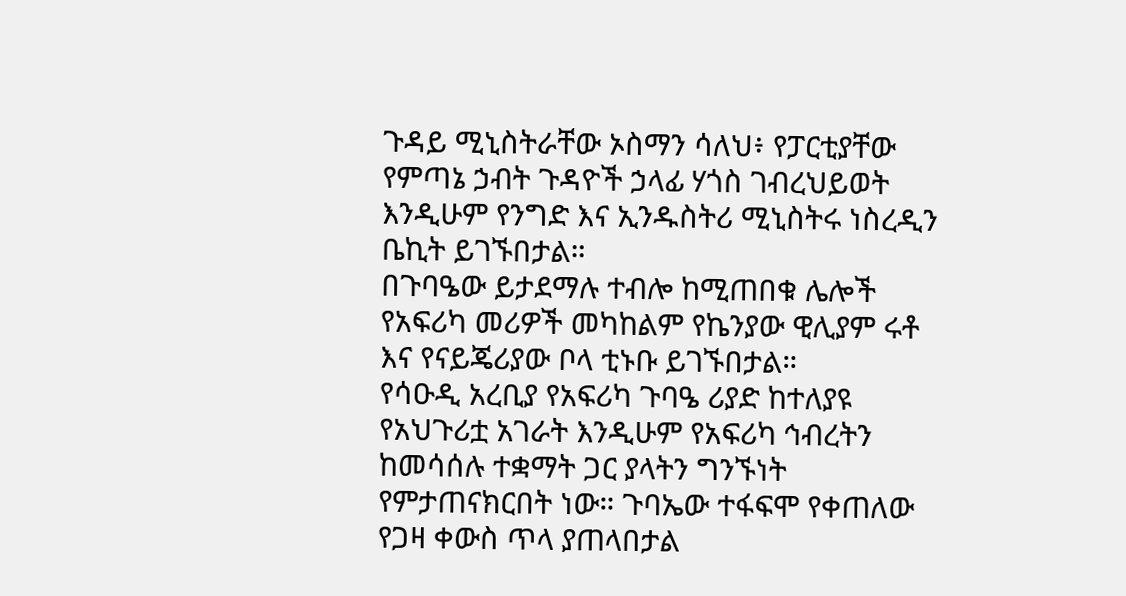ጉዳይ ሚኒስትራቸው ኦስማን ሳለህ፥ የፓርቲያቸው የምጣኔ ኃብት ጉዳዮች ኃላፊ ሃጎስ ገብረህይወት እንዲሁም የንግድ እና ኢንዱስትሪ ሚኒስትሩ ነስረዲን ቤኪት ይገኙበታል።
በጉባዔው ይታደማሉ ተብሎ ከሚጠበቁ ሌሎች የአፍሪካ መሪዎች መካከልም የኬንያው ዊሊያም ሩቶ እና የናይጄሪያው ቦላ ቲኑቡ ይገኙበታል።
የሳዑዲ አረቢያ የአፍሪካ ጉባዔ ሪያድ ከተለያዩ የአህጉሪቷ አገራት እንዲሁም የአፍሪካ ኅብረትን ከመሳሰሉ ተቋማት ጋር ያላትን ግንኙነት የምታጠናክርበት ነው። ጉባኤው ተፋፍሞ የቀጠለው የጋዛ ቀውስ ጥላ ያጠላበታል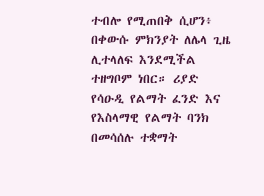ተብሎ የሚጠበቅ ሲሆን፥ በቀውሱ ምክንያት ለሌላ ጊዜ ሊተላለፍ እንደሚችል ተዘግቦም ነበር። ሪያድ የሳዑዲ የልማት ፈንድ እና የእስላማዊ የልማት ባንክ በመሳሰሉ ተቋማት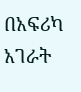በአፍሪካ አገራት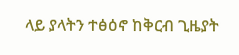ላይ ያላትን ተፅዕኖ ከቅርብ ጊዜያት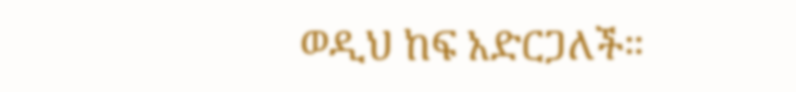ወዲህ ከፍ አድርጋለች።